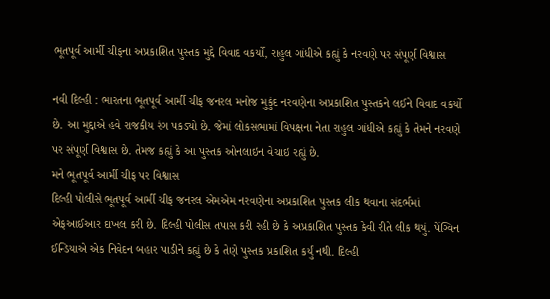ભૂતપૂર્વ આર્મી ચીફના અપ્રકાશિત પુસ્તક મુદ્દે વિવાદ વકર્યો, રાહુલ ગાંધીએ કહ્યું કે નરવણે પર સંપૂર્ણ વિશ્વાસ

નવી દિલ્હી : ભારતના ભૂતપૂર્વ આર્મી ચીફ જનરલ મનોજ મુકુંદ નરવણેના અપ્રકાશિત પુસ્તકને લઈને વિવાદ વકર્યો છે. આ મુદ્દાએ હવે રાજકીય રંગ પકડ્યો છે. જેમાં લોકસભામાં વિપક્ષના નેતા રાહુલ ગાંધીએ કહ્યું કે તેમને નરવણે પર સંપૂર્ણ વિશ્વાસ છે. તેમજ કહ્યું કે આ પુસ્તક ઓનલાઇન વેચાઇ રહ્યું છે.
મને ભૂતપૂર્વ આર્મી ચીફ પર વિશ્વાસ
દિલ્હી પોલીસે ભૂતપૂર્વ આર્મી ચીફ જનરલ એમએમ નરવણેના અપ્રકાશિત પુસ્તક લીક થવાના સંદર્ભમાં એફઆઈઆર દાખલ કરી છે. દિલ્હી પોલીસ તપાસ કરી રહી છે કે અપ્રકાશિત પુસ્તક કેવી રીતે લીક થયું. પેંગ્વિન ઈન્ડિયાએ એક નિવેદન બહાર પાડીને કહ્યું છે કે તેણે પુસ્તક પ્રકાશિત કર્યું નથી. દિલ્હી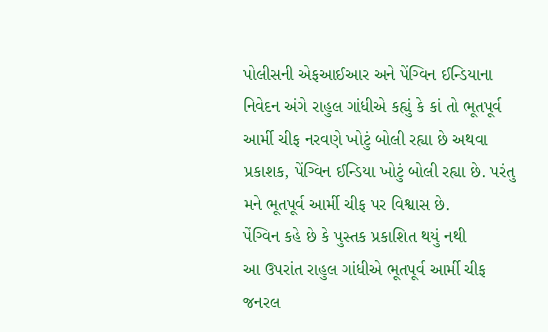પોલીસની એફઆઈઆર અને પેંગ્વિન ઈન્ડિયાના નિવેદન અંગે રાહુલ ગાંધીએ કહ્યું કે કાં તો ભૂતપૂર્વ આર્મી ચીફ નરવણે ખોટું બોલી રહ્યા છે અથવા પ્રકાશક, પેંગ્વિન ઈન્ડિયા ખોટું બોલી રહ્યા છે. પરંતુ મને ભૂતપૂર્વ આર્મી ચીફ પર વિશ્વાસ છે.
પેંગ્વિન કહે છે કે પુસ્તક પ્રકાશિત થયું નથી
આ ઉપરાંત રાહુલ ગાંધીએ ભૂતપૂર્વ આર્મી ચીફ જનરલ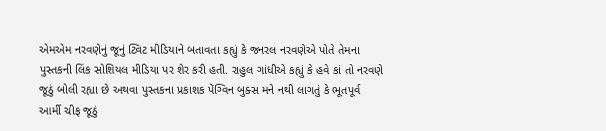એમએમ નરવણેનું જૂનું ટ્વિટ મીડિયાને બતાવતા કહ્યું કે જનરલ નરવણેએ પોતે તેમના પુસ્તકની લિંક સોશિયલ મીડિયા પર શેર કરી હતી. રાહુલ ગાંધીએ કહ્યું કે હવે કાં તો નરવણે જૂઠું બોલી રહ્યા છે અથવા પુસ્તકના પ્રકાશક પેંગ્વિન બુક્સ મને નથી લાગતું કે ભૂતપૂર્વ આર્મી ચીફ જૂઠું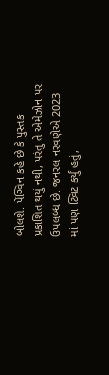બોલશે. પેંગ્વિન કહે છે કે પુસ્તક પ્રકાશિત થયું નથી, પરંતુ તે એમેઝોન પર ઉપલબ્ધ છે. જનરલ નરવણેએ 2023 માં પણ ટ્વિટ કર્યું હતું,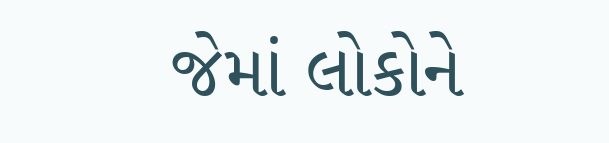જેમાં લોકોને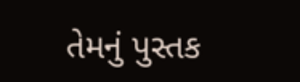તેમનું પુસ્તક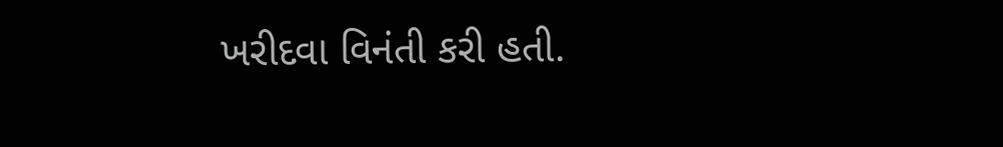ખરીદવા વિનંતી કરી હતી.